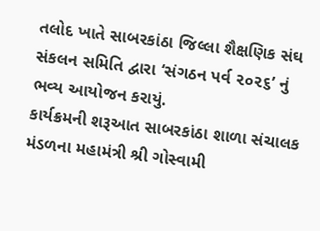તલોદ ખાતે સાબરકાંઠા જિલ્લા શૈક્ષણિક સંઘ સંકલન સમિતિ દ્વારા ‘સંગઠન પર્વ ૨૦૨૬’ નું ભવ્ય આયોજન કરાયું.
કાર્યક્રમની શરૂઆત સાબરકાંઠા શાળા સંચાલક મંડળના મહામંત્રી શ્રી ગોસ્વામી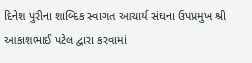દિનેશ પુરીના શાબ્દિક સ્વાગત આચાર્ય સંઘના ઉપપ્રમુખ શ્રી આકાશભાઈ પટેલ દ્વારા કરવામાં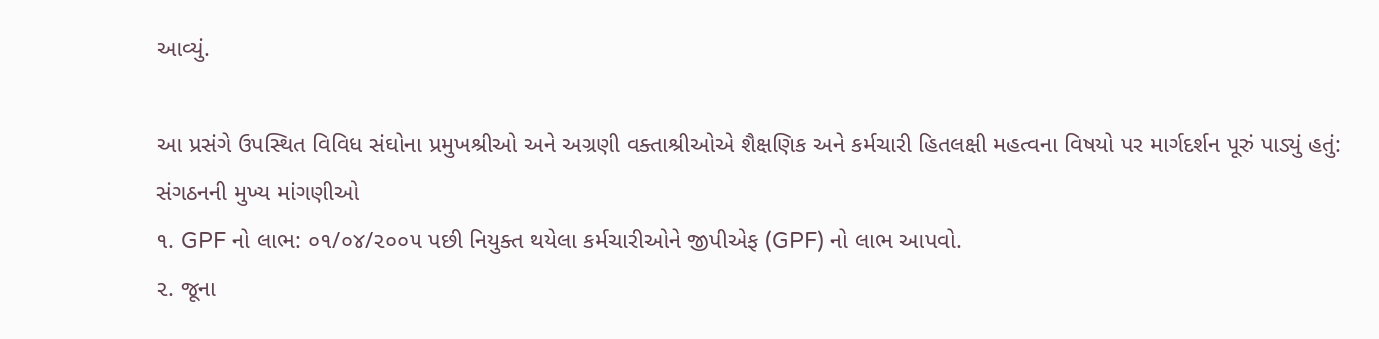આવ્યું.

આ પ્રસંગે ઉપસ્થિત વિવિધ સંઘોના પ્રમુખશ્રીઓ અને અગ્રણી વક્તાશ્રીઓએ શૈક્ષણિક અને કર્મચારી હિતલક્ષી મહત્વના વિષયો પર માર્ગદર્શન પૂરું પાડ્યું હતું:
સંગઠનની મુખ્ય માંગણીઓ
૧. GPF નો લાભ: ૦૧/૦૪/૨૦૦૫ પછી નિયુક્ત થયેલા કર્મચારીઓને જીપીએફ (GPF) નો લાભ આપવો.
૨. જૂના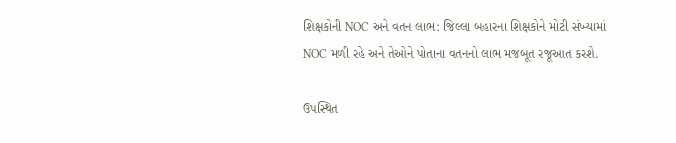શિક્ષકોની NOC અને વતન લાભ: જિલ્લા બહારના શિક્ષકોને મોટી સંખ્યામાં NOC મળી રહે અને તેઓને પોતાના વતનનો લાભ મજબૂત રજૂઆત કરશે.

ઉપસ્થિત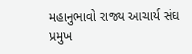મહાનુભાવો રાજ્ય આચાર્ય સંઘ પ્રમુખ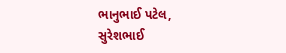ભાનુભાઈ પટેલ, સુરેશભાઈ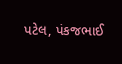પટેલ, પંકજભાઈ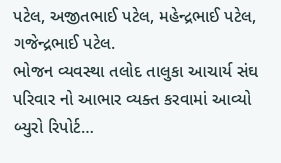પટેલ, અજીતભાઈ પટેલ, મહેન્દ્રભાઈ પટેલ, ગજેન્દ્રભાઈ પટેલ.
ભોજન વ્યવસ્થા તલોદ તાલુકા આચાર્ય સંઘ પરિવાર નો આભાર વ્યક્ત કરવામાં આવ્યો
બ્યુરો રિપોર્ટ…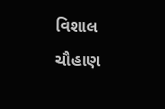વિશાલ ચૌહાણ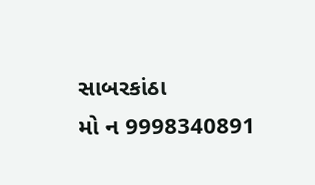સાબરકાંઠા
મો ન 9998340891